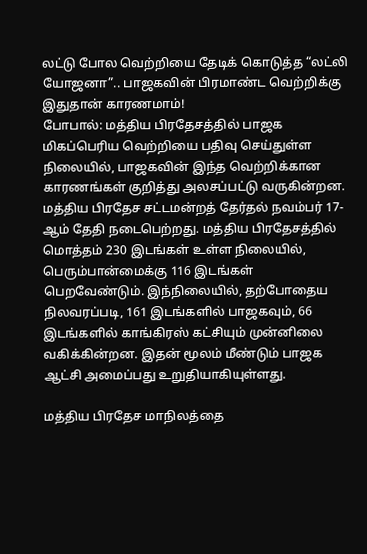லட்டு போல வெற்றியை தேடிக் கொடுத்த “லட்லி யோஜனா”.. பாஜகவின் பிரமாண்ட வெற்றிக்கு இதுதான் காரணமாம்!
போபால்: மத்திய பிரதேசத்தில் பாஜக மிகப்பெரிய வெற்றியை பதிவு செய்துள்ள நிலையில், பாஜகவின் இந்த வெற்றிக்கான காரணங்கள் குறித்து அலசப்பட்டு வருகின்றன.
மத்திய பிரதேச சட்டமன்றத் தேர்தல் நவம்பர் 17-ஆம் தேதி நடைபெற்றது. மத்திய பிரதேசத்தில் மொத்தம் 230 இடங்கள் உள்ள நிலையில், பெரும்பான்மைக்கு 116 இடங்கள் பெறவேண்டும். இந்நிலையில், தற்போதைய நிலவரப்படி, 161 இடங்களில் பாஜகவும், 66 இடங்களில் காங்கிரஸ் கட்சியும் முன்னிலை வகிக்கின்றன. இதன் மூலம் மீண்டும் பாஜக ஆட்சி அமைப்பது உறுதியாகியுள்ளது.

மத்திய பிரதேச மாநிலத்தை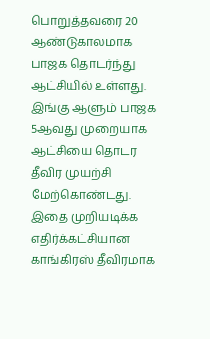பொறுத்தவரை 20 ஆண்டுகாலமாக பாஜக தொடர்ந்து ஆட்சியில் உள்ளது. இங்கு ஆளும் பாஜக 5ஆவது முறையாக ஆட்சியை தொடர தீவிர முயற்சி மேற்கொண்டது. இதை முறியடிக்க எதிர்க்கட்சியான காங்கிரஸ் தீவிரமாக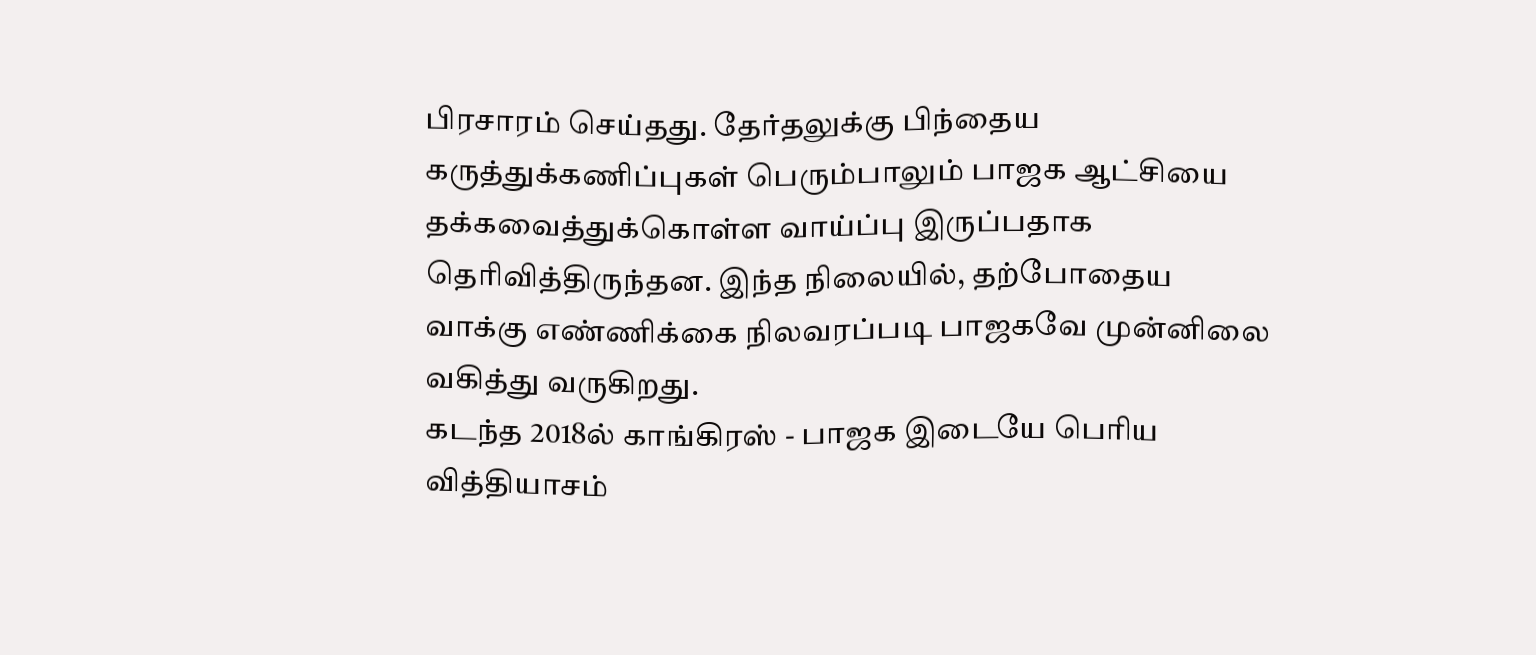பிரசாரம் செய்தது. தேர்தலுக்கு பிந்தைய கருத்துக்கணிப்புகள் பெரும்பாலும் பாஜக ஆட்சியை தக்கவைத்துக்கொள்ள வாய்ப்பு இருப்பதாக தெரிவித்திருந்தன. இந்த நிலையில், தற்போதைய வாக்கு எண்ணிக்கை நிலவரப்படி பாஜகவே முன்னிலை வகித்து வருகிறது.
கடந்த 2018ல் காங்கிரஸ் - பாஜக இடையே பெரிய வித்தியாசம்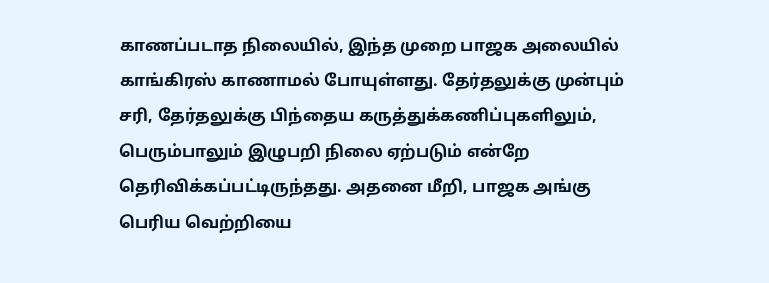காணப்படாத நிலையில், இந்த முறை பாஜக அலையில் காங்கிரஸ் காணாமல் போயுள்ளது. தேர்தலுக்கு முன்பும் சரி, தேர்தலுக்கு பிந்தைய கருத்துக்கணிப்புகளிலும், பெரும்பாலும் இழுபறி நிலை ஏற்படும் என்றே தெரிவிக்கப்பட்டிருந்தது. அதனை மீறி, பாஜக அங்கு பெரிய வெற்றியை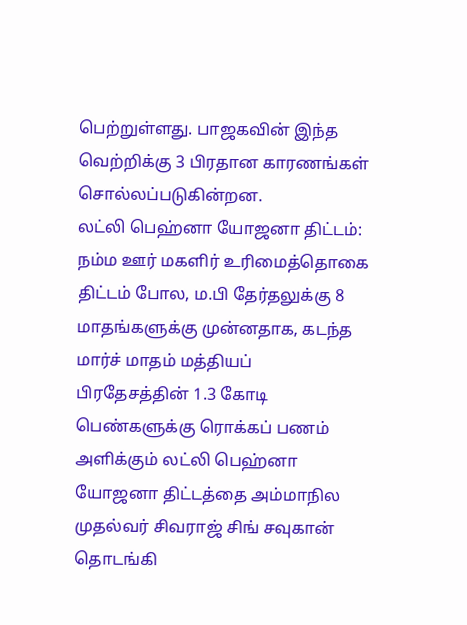பெற்றுள்ளது. பாஜகவின் இந்த வெற்றிக்கு 3 பிரதான காரணங்கள் சொல்லப்படுகின்றன.
லட்லி பெஹ்னா யோஜனா திட்டம்: நம்ம ஊர் மகளிர் உரிமைத்தொகை திட்டம் போல, ம.பி தேர்தலுக்கு 8 மாதங்களுக்கு முன்னதாக, கடந்த மார்ச் மாதம் மத்தியப் பிரதேசத்தின் 1.3 கோடி பெண்களுக்கு ரொக்கப் பணம் அளிக்கும் லட்லி பெஹ்னா யோஜனா திட்டத்தை அம்மாநில முதல்வர் சிவராஜ் சிங் சவுகான் தொடங்கி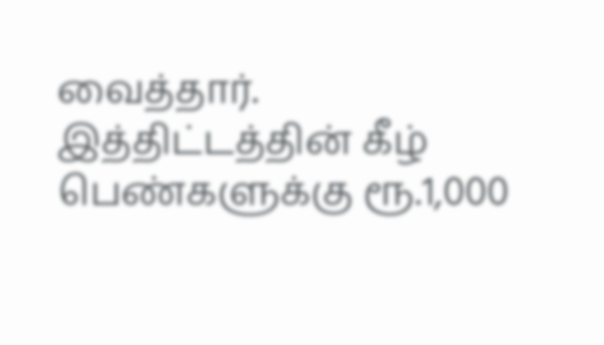வைத்தார். இத்திட்டத்தின் கீழ் பெண்களுக்கு ரூ.1,000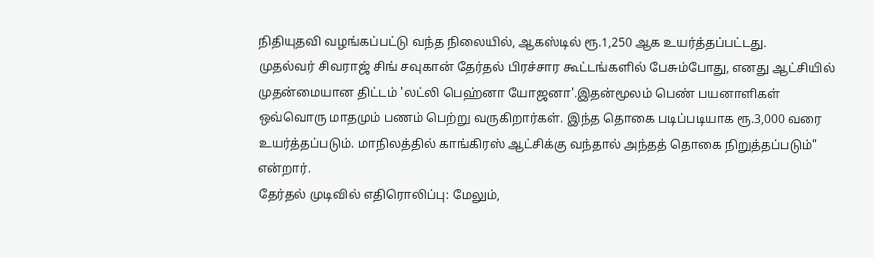நிதியுதவி வழங்கப்பட்டு வந்த நிலையில், ஆகஸ்டில் ரூ.1,250 ஆக உயர்த்தப்பட்டது.
முதல்வர் சிவராஜ் சிங் சவுகான் தேர்தல் பிரச்சார கூட்டங்களில் பேசும்போது, எனது ஆட்சியில் முதன்மையான திட்டம் 'லட்லி பெஹ்னா யோஜனா'.இதன்மூலம் பெண் பயனாளிகள் ஒவ்வொரு மாதமும் பணம் பெற்று வருகிறார்கள். இந்த தொகை படிப்படியாக ரூ.3,000 வரை உயர்த்தப்படும். மாநிலத்தில் காங்கிரஸ் ஆட்சிக்கு வந்தால் அந்தத் தொகை நிறுத்தப்படும்" என்றார்.
தேர்தல் முடிவில் எதிரொலிப்பு: மேலும்,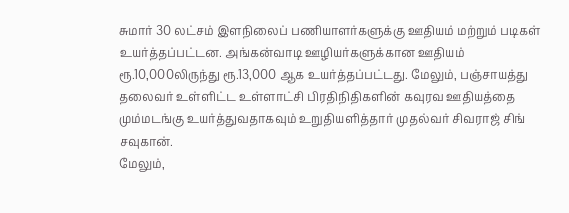சுமார் 30 லட்சம் இளநிலைப் பணியாளர்களுக்கு ஊதியம் மற்றும் படிகள் உயர்த்தப்பட்டன. அங்கன்வாடி ஊழியர்களுக்கான ஊதியம் ரூ.10,000லிருந்து ரூ.13,000 ஆக உயர்த்தப்பட்டது. மேலும், பஞ்சாயத்து தலைவர் உள்ளிட்ட உள்ளாட்சி பிரதிநிதிகளின் கவுரவ ஊதியத்தை மும்மடங்கு உயர்த்துவதாகவும் உறுதியளித்தார் முதல்வர் சிவராஜ் சிங் சவுகான்.
மேலும்,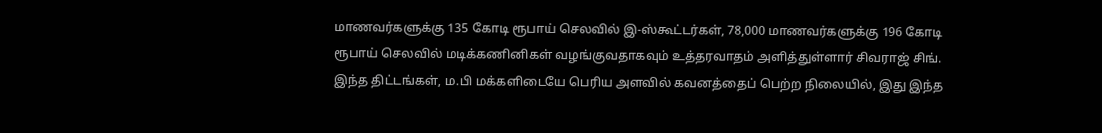மாணவர்களுக்கு 135 கோடி ரூபாய் செலவில் இ-ஸ்கூட்டர்கள், 78,000 மாணவர்களுக்கு 196 கோடி ரூபாய் செலவில் மடிக்கணினிகள் வழங்குவதாகவும் உத்தரவாதம் அளித்துள்ளார் சிவராஜ் சிங். இந்த திட்டங்கள், ம.பி மக்களிடையே பெரிய அளவில் கவனத்தைப் பெற்ற நிலையில், இது இந்த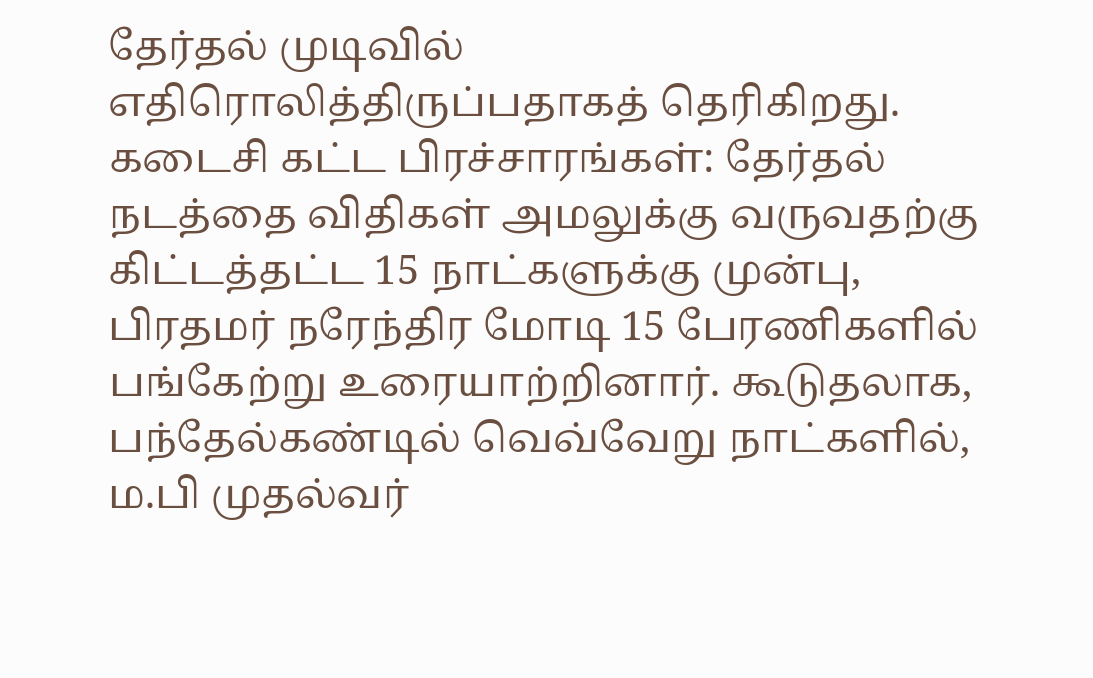தேர்தல் முடிவில் எதிரொலித்திருப்பதாகத் தெரிகிறது.
கடைசி கட்ட பிரச்சாரங்கள்: தேர்தல் நடத்தை விதிகள் அமலுக்கு வருவதற்கு கிட்டத்தட்ட 15 நாட்களுக்கு முன்பு, பிரதமர் நரேந்திர மோடி 15 பேரணிகளில் பங்கேற்று உரையாற்றினார். கூடுதலாக, பந்தேல்கண்டில் வெவ்வேறு நாட்களில், ம.பி முதல்வர்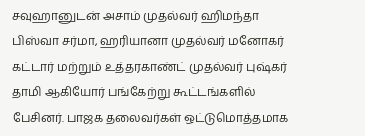சவுஹானுடன் அசாம் முதல்வர் ஹிமந்தா பிஸ்வா சர்மா, ஹரியானா முதல்வர் மனோகர் கட்டார் மற்றும் உத்தரகாண்ட் முதல்வர் புஷ்கர் தாமி ஆகியோர் பங்கேற்று கூட்டங்களில் பேசினர். பாஜக தலைவர்கள் ஒட்டுமொத்தமாக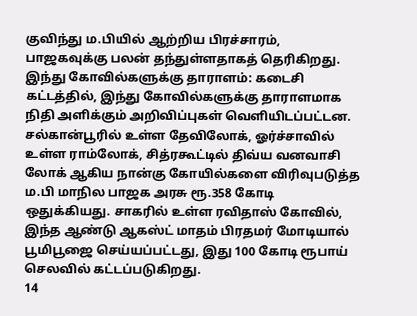குவிந்து ம.பியில் ஆற்றிய பிரச்சாரம், பாஜகவுக்கு பலன் தந்துள்ளதாகத் தெரிகிறது.
இந்து கோவில்களுக்கு தாராளம்: கடைசி கட்டத்தில், இந்து கோவில்களுக்கு தாராளமாக நிதி அளிக்கும் அறிவிப்புகள் வெளியிடப்பட்டன. சல்கான்பூரில் உள்ள தேவிலோக், ஓர்ச்சாவில் உள்ள ராம்லோக், சித்ரகூட்டில் திவ்ய வனவாசி லோக் ஆகிய நான்கு கோயில்களை விரிவுபடுத்த ம.பி மாநில பாஜக அரசு ரூ.358 கோடி ஒதுக்கியது. சாகரில் உள்ள ரவிதாஸ் கோவில், இந்த ஆண்டு ஆகஸ்ட் மாதம் பிரதமர் மோடியால் பூமிபூஜை செய்யப்பட்டது, இது 100 கோடி ரூபாய் செலவில் கட்டப்படுகிறது.
14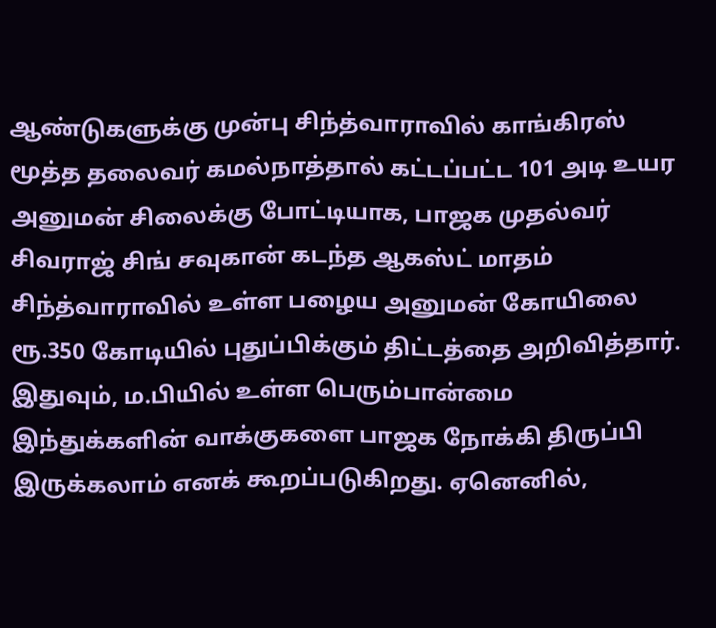ஆண்டுகளுக்கு முன்பு சிந்த்வாராவில் காங்கிரஸ் மூத்த தலைவர் கமல்நாத்தால் கட்டப்பட்ட 101 அடி உயர அனுமன் சிலைக்கு போட்டியாக, பாஜக முதல்வர் சிவராஜ் சிங் சவுகான் கடந்த ஆகஸ்ட் மாதம் சிந்த்வாராவில் உள்ள பழைய அனுமன் கோயிலை ரூ.350 கோடியில் புதுப்பிக்கும் திட்டத்தை அறிவித்தார்.
இதுவும், ம.பியில் உள்ள பெரும்பான்மை இந்துக்களின் வாக்குகளை பாஜக நோக்கி திருப்பி இருக்கலாம் எனக் கூறப்படுகிறது. ஏனெனில்,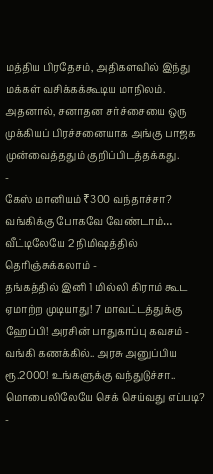மத்திய பிரதேசம், அதிகளவில் இந்து மக்கள் வசிக்கக்கூடிய மாநிலம். அதனால், சனாதன சர்ச்சையை ஒரு முக்கியப் பிரச்சனையாக அங்கு பாஜக முன்வைத்ததும் குறிப்பிடத்தக்கது.
-
கேஸ் மானியம் ₹300 வந்தாச்சா? வங்கிக்கு போகவே வேண்டாம்… வீட்டிலேயே 2 நிமிஷத்தில் தெரிஞ்சுக்கலாம் -
தங்கத்தில் இனி 1 மில்லி கிராம் கூட ஏமாற்ற முடியாது! 7 மாவட்டத்துக்கு ஹேப்பி! அரசின் பாதுகாப்பு கவசம் -
வங்கி கணக்கில்.. அரசு அனுப்பிய ரூ.2000! உங்களுக்கு வந்துடுச்சா.. மொபைலிலேயே செக் செய்வது எப்படி? -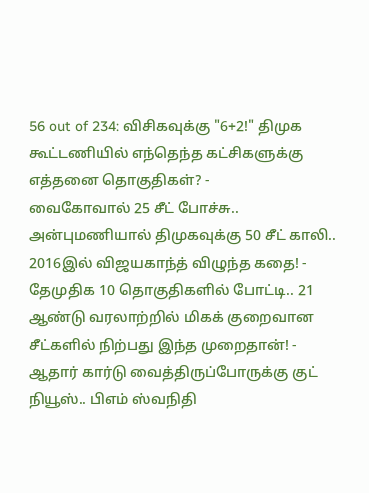56 out of 234: விசிகவுக்கு "6+2!" திமுக கூட்டணியில் எந்தெந்த கட்சிகளுக்கு எத்தனை தொகுதிகள்? -
வைகோவால் 25 சீட் போச்சு.. அன்புமணியால் திமுகவுக்கு 50 சீட் காலி.. 2016இல் விஜயகாந்த் விழுந்த கதை! -
தேமுதிக 10 தொகுதிகளில் போட்டி.. 21 ஆண்டு வரலாற்றில் மிகக் குறைவான சீட்களில் நிற்பது இந்த முறைதான்! -
ஆதார் கார்டு வைத்திருப்போருக்கு குட் நியூஸ்.. பிஎம் ஸ்வநிதி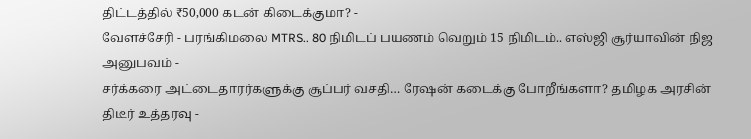திட்டத்தில் ₹50,000 கடன் கிடைக்குமா? -
வேளச்சேரி - பரங்கிமலை MTRS.. 80 நிமிடப் பயணம் வெறும் 15 நிமிடம்.. எஸ்ஜி சூர்யாவின் நிஜ அனுபவம் -
சர்க்கரை அட்டைதாரர்களுக்கு சூப்பர் வசதி… ரேஷன் கடைக்கு போறீங்களா? தமிழக அரசின் திடீர் உத்தரவு -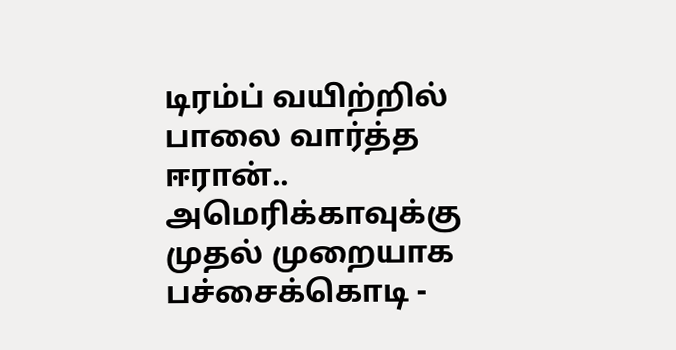டிரம்ப் வயிற்றில் பாலை வார்த்த ஈரான்.. அமெரிக்காவுக்கு முதல் முறையாக பச்சைக்கொடி -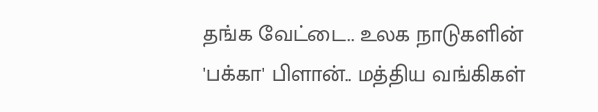தங்க வேட்டை.. உலக நாடுகளின் 'பக்கா' பிளான்.. மத்திய வங்கிகள்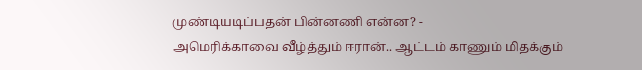முண்டியடிப்பதன் பின்னணி என்ன? -
அமெரிக்காவை வீழ்த்தும் ஈரான்.. ஆட்டம் காணும் மிதக்கும்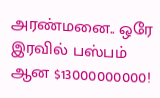அரண்மனை.. ஒரே இரவில் பஸ்பம் ஆன $13000000000!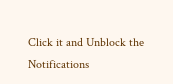Click it and Unblock the Notifications